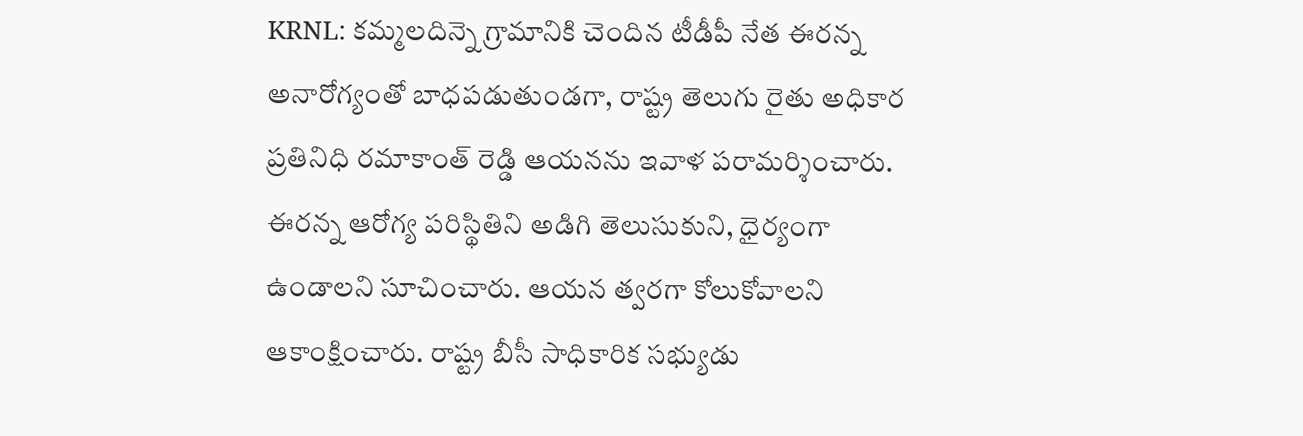KRNL: కమ్మలదిన్నె గ్రామానికి చెందిన టీడీపీ నేత ఈరన్న అనారోగ్యంతో బాధపడుతుండగా, రాష్ట్ర తెలుగు రైతు అధికార ప్రతినిధి రమాకాంత్ రెడ్డి ఆయనను ఇవాళ పరామర్శించారు. ఈరన్న ఆరోగ్య పరిస్థితిని అడిగి తెలుసుకుని, ధైర్యంగా ఉండాలని సూచించారు. ఆయన త్వరగా కోలుకోవాలని ఆకాంక్షించారు. రాష్ట్ర బీసీ సాధికారిక సభ్యుడు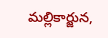మల్లికార్జున,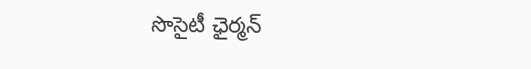సొసైటీ ఛైర్మన్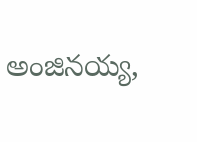అంజినయ్య,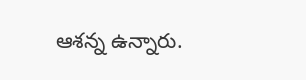ఆశన్న ఉన్నారు.